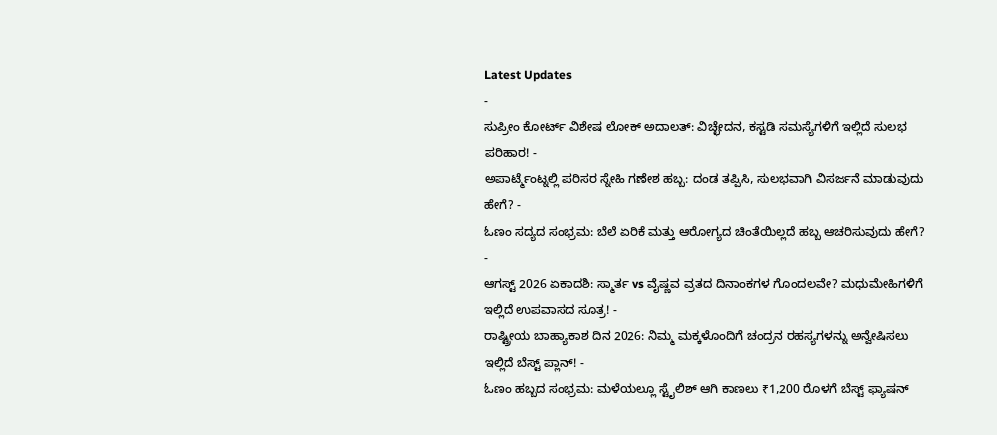Latest Updates
-
ಸುಪ್ರೀಂ ಕೋರ್ಟ್ ವಿಶೇಷ ಲೋಕ್ ಅದಾಲತ್: ವಿಚ್ಛೇದನ, ಕಸ್ಟಡಿ ಸಮಸ್ಯೆಗಳಿಗೆ ಇಲ್ಲಿದೆ ಸುಲಭ ಪರಿಹಾರ! -
ಅಪಾರ್ಟ್ಮೆಂಟ್ನಲ್ಲಿ ಪರಿಸರ ಸ್ನೇಹಿ ಗಣೇಶ ಹಬ್ಬ: ದಂಡ ತಪ್ಪಿಸಿ, ಸುಲಭವಾಗಿ ವಿಸರ್ಜನೆ ಮಾಡುವುದು ಹೇಗೆ? -
ಓಣಂ ಸದ್ಯದ ಸಂಭ್ರಮ: ಬೆಲೆ ಏರಿಕೆ ಮತ್ತು ಆರೋಗ್ಯದ ಚಿಂತೆಯಿಲ್ಲದೆ ಹಬ್ಬ ಆಚರಿಸುವುದು ಹೇಗೆ? -
ಆಗಸ್ಟ್ 2026 ಏಕಾದಶಿ: ಸ್ಮಾರ್ತ vs ವೈಷ್ಣವ ವ್ರತದ ದಿನಾಂಕಗಳ ಗೊಂದಲವೇ? ಮಧುಮೇಹಿಗಳಿಗೆ ಇಲ್ಲಿದೆ ಉಪವಾಸದ ಸೂತ್ರ! -
ರಾಷ್ಟ್ರೀಯ ಬಾಹ್ಯಾಕಾಶ ದಿನ 2026: ನಿಮ್ಮ ಮಕ್ಕಳೊಂದಿಗೆ ಚಂದ್ರನ ರಹಸ್ಯಗಳನ್ನು ಅನ್ವೇಷಿಸಲು ಇಲ್ಲಿದೆ ಬೆಸ್ಟ್ ಪ್ಲಾನ್! -
ಓಣಂ ಹಬ್ಬದ ಸಂಭ್ರಮ: ಮಳೆಯಲ್ಲೂ ಸ್ಟೈಲಿಶ್ ಆಗಿ ಕಾಣಲು ₹1,200 ರೊಳಗೆ ಬೆಸ್ಟ್ ಫ್ಯಾಷನ್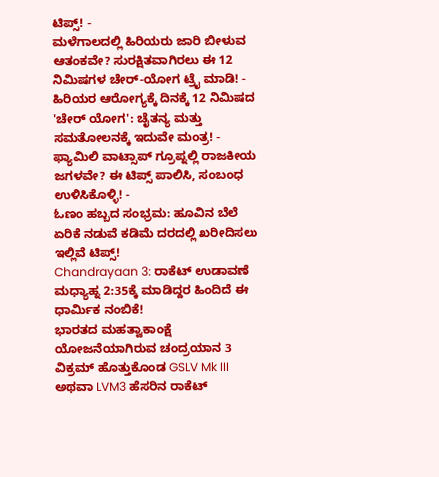ಟಿಪ್ಸ್! -
ಮಳೆಗಾಲದಲ್ಲಿ ಹಿರಿಯರು ಜಾರಿ ಬೀಳುವ ಆತಂಕವೇ? ಸುರಕ್ಷಿತವಾಗಿರಲು ಈ 12 ನಿಮಿಷಗಳ ಚೇರ್-ಯೋಗ ಟ್ರೈ ಮಾಡಿ! -
ಹಿರಿಯರ ಆರೋಗ್ಯಕ್ಕೆ ದಿನಕ್ಕೆ 12 ನಿಮಿಷದ 'ಚೇರ್ ಯೋಗ': ಚೈತನ್ಯ ಮತ್ತು ಸಮತೋಲನಕ್ಕೆ ಇದುವೇ ಮಂತ್ರ! -
ಫ್ಯಾಮಿಲಿ ವಾಟ್ಸಾಪ್ ಗ್ರೂಪ್ನಲ್ಲಿ ರಾಜಕೀಯ ಜಗಳವೇ? ಈ ಟಿಪ್ಸ್ ಪಾಲಿಸಿ, ಸಂಬಂಧ ಉಳಿಸಿಕೊಳ್ಳಿ! -
ಓಣಂ ಹಬ್ಬದ ಸಂಭ್ರಮ: ಹೂವಿನ ಬೆಲೆ ಏರಿಕೆ ನಡುವೆ ಕಡಿಮೆ ದರದಲ್ಲಿ ಖರೀದಿಸಲು ಇಲ್ಲಿವೆ ಟಿಪ್ಸ್!
Chandrayaan 3: ರಾಕೆಟ್ ಉಡಾವಣೆ ಮಧ್ಯಾಹ್ನ 2:35ಕ್ಕೆ ಮಾಡಿದ್ದರ ಹಿಂದಿದೆ ಈ ಧಾರ್ಮಿಕ ನಂಬಿಕೆ!
ಭಾರತದ ಮಹತ್ವಾಕಾಂಕ್ಷೆ ಯೋಜನೆಯಾಗಿರುವ ಚಂದ್ರಯಾನ 3 ವಿಕ್ರಮ್ ಹೊತ್ತುಕೊಂಡ GSLV Mk III ಅಥವಾ LVM3 ಹೆಸರಿನ ರಾಕೆಟ್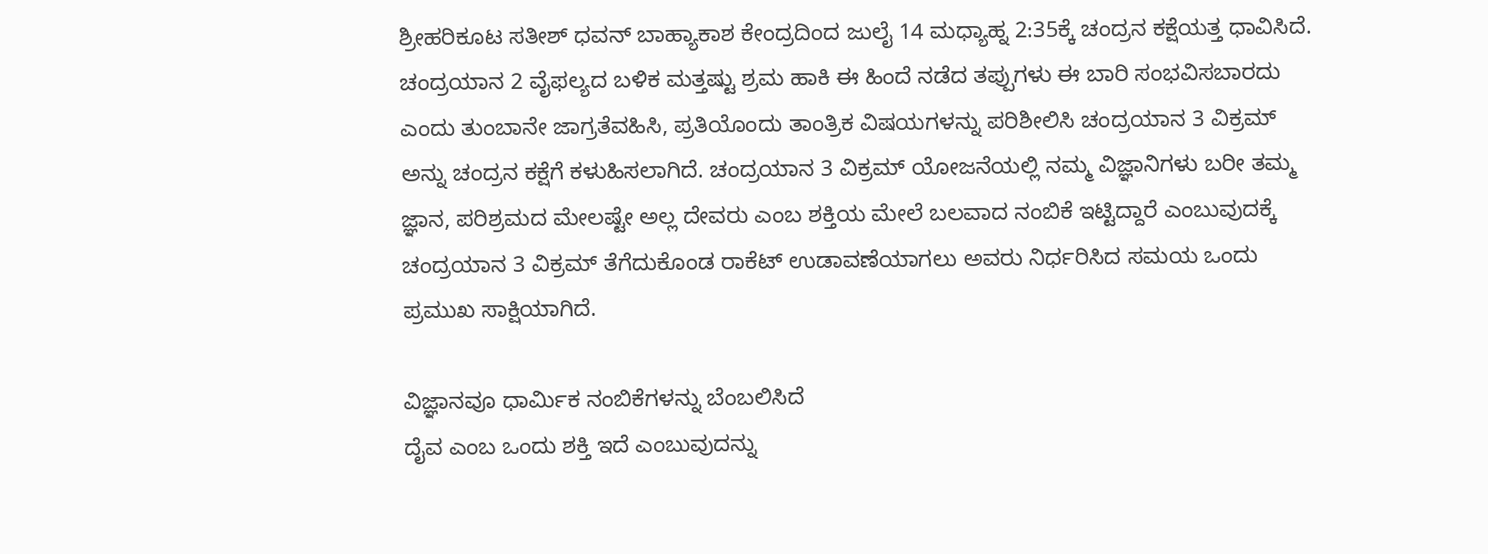ಶ್ರೀಹರಿಕೂಟ ಸತೀಶ್ ಧವನ್ ಬಾಹ್ಯಾಕಾಶ ಕೇಂದ್ರದಿಂದ ಜುಲೈ 14 ಮಧ್ಯಾಹ್ನ 2:35ಕ್ಕೆ ಚಂದ್ರನ ಕಕ್ಷೆಯತ್ತ ಧಾವಿಸಿದೆ.
ಚಂದ್ರಯಾನ 2 ವೈಫಲ್ಯದ ಬಳಿಕ ಮತ್ತಷ್ಟು ಶ್ರಮ ಹಾಕಿ ಈ ಹಿಂದೆ ನಡೆದ ತಪ್ಪುಗಳು ಈ ಬಾರಿ ಸಂಭವಿಸಬಾರದು ಎಂದು ತುಂಬಾನೇ ಜಾಗ್ರತೆವಹಿಸಿ, ಪ್ರತಿಯೊಂದು ತಾಂತ್ರಿಕ ವಿಷಯಗಳನ್ನು ಪರಿಶೀಲಿಸಿ ಚಂದ್ರಯಾನ 3 ವಿಕ್ರಮ್ ಅನ್ನು ಚಂದ್ರನ ಕಕ್ಷೆಗೆ ಕಳುಹಿಸಲಾಗಿದೆ. ಚಂದ್ರಯಾನ 3 ವಿಕ್ರಮ್ ಯೋಜನೆಯಲ್ಲಿ ನಮ್ಮ ವಿಜ್ಞಾನಿಗಳು ಬರೀ ತಮ್ಮ ಜ್ಞಾನ, ಪರಿಶ್ರಮದ ಮೇಲಷ್ಟೇ ಅಲ್ಲ ದೇವರು ಎಂಬ ಶಕ್ತಿಯ ಮೇಲೆ ಬಲವಾದ ನಂಬಿಕೆ ಇಟ್ಟಿದ್ದಾರೆ ಎಂಬುವುದಕ್ಕೆ ಚಂದ್ರಯಾನ 3 ವಿಕ್ರಮ್ ತೆಗೆದುಕೊಂಡ ರಾಕೆಟ್ ಉಡಾವಣೆಯಾಗಲು ಅವರು ನಿರ್ಧರಿಸಿದ ಸಮಯ ಒಂದು ಪ್ರಮುಖ ಸಾಕ್ಷಿಯಾಗಿದೆ.

ವಿಜ್ಞಾನವೂ ಧಾರ್ಮಿಕ ನಂಬಿಕೆಗಳನ್ನು ಬೆಂಬಲಿಸಿದೆ
ದೈವ ಎಂಬ ಒಂದು ಶಕ್ತಿ ಇದೆ ಎಂಬುವುದನ್ನು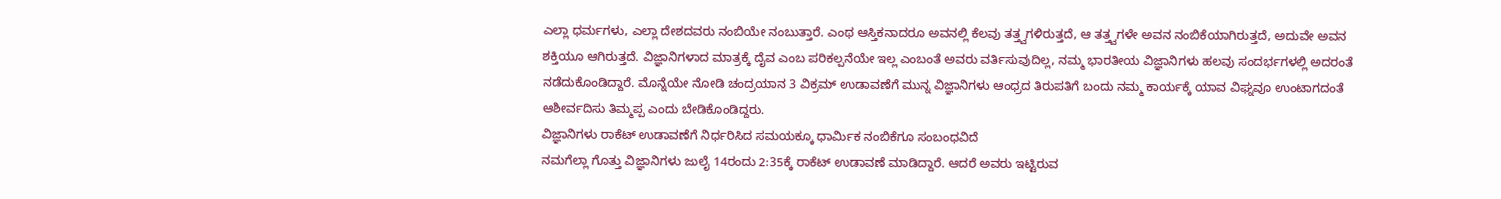ಎಲ್ಲಾ ಧರ್ಮಗಳು, ಎಲ್ಲಾ ದೇಶದವರು ನಂಬಿಯೇ ನಂಬುತ್ತಾರೆ. ಎಂಥ ಆಸ್ತಿಕನಾದರೂ ಅವನಲ್ಲಿ ಕೆಲವು ತತ್ತ್ವಗಳಿರುತ್ತದೆ, ಆ ತತ್ತ್ವಗಳೇ ಅವನ ನಂಬಿಕೆಯಾಗಿರುತ್ತದೆ, ಅದುವೇ ಅವನ ಶಕ್ತಿಯೂ ಆಗಿರುತ್ತದೆ. ವಿಜ್ಞಾನಿಗಳಾದ ಮಾತ್ರಕ್ಕೆ ದೈವ ಎಂಬ ಪರಿಕಲ್ಪನೆಯೇ ಇಲ್ಲ ಎಂಬಂತೆ ಅವರು ವರ್ತಿಸುವುದಿಲ್ಲ, ನಮ್ಮ ಭಾರತೀಯ ವಿಜ್ಞಾನಿಗಳು ಹಲವು ಸಂದರ್ಭಗಳಲ್ಲಿ ಅದರಂತೆ ನಡೆದುಕೊಂಡಿದ್ದಾರೆ. ಮೊನ್ನೆಯೇ ನೋಡಿ ಚಂದ್ರಯಾನ 3 ವಿಕ್ರಮ್ ಉಡಾವಣೆಗೆ ಮುನ್ನ ವಿಜ್ಞಾನಿಗಳು ಆಂಧ್ರದ ತಿರುಪತಿಗೆ ಬಂದು ನಮ್ಮ ಕಾರ್ಯಕ್ಕೆ ಯಾವ ವಿಘ್ನವೂ ಉಂಟಾಗದಂತೆ ಆಶೀರ್ವದಿಸು ತಿಮ್ಮಪ್ಪ ಎಂದು ಬೇಡಿಕೊಂಡಿದ್ದರು.
ವಿಜ್ಞಾನಿಗಳು ರಾಕೆಟ್ ಉಡಾವಣೆಗೆ ನಿರ್ಧರಿಸಿದ ಸಮಯಕ್ಕೂ ಧಾರ್ಮಿಕ ನಂಬಿಕೆಗೂ ಸಂಬಂಧವಿದೆ
ನಮಗೆಲ್ಲಾ ಗೊತ್ತು ವಿಜ್ಞಾನಿಗಳು ಜುಲೈ 14ರಂದು 2:35ಕ್ಕೆ ರಾಕೆಟ್ ಉಡಾವಣೆ ಮಾಡಿದ್ದಾರೆ. ಆದರೆ ಅವರು ಇಟ್ಟಿರುವ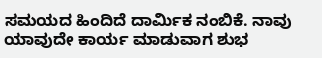ಸಮಯದ ಹಿಂದಿದೆ ದಾರ್ಮಿಕ ನಂಬಿಕೆ. ನಾವು ಯಾವುದೇ ಕಾರ್ಯ ಮಾಡುವಾಗ ಶುಭ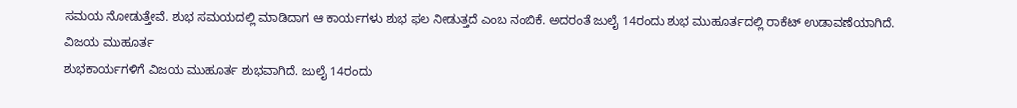ಸಮಯ ನೋಡುತ್ತೇವೆ. ಶುಭ ಸಮಯದಲ್ಲಿ ಮಾಡಿದಾಗ ಆ ಕಾರ್ಯಗಳು ಶುಭ ಫಲ ನೀಡುತ್ತದೆ ಎಂಬ ನಂಬಿಕೆ. ಅದರಂತೆ ಜುಲೈ 14ರಂದು ಶುಭ ಮುಹೂರ್ತದಲ್ಲಿ ರಾಕೆಟ್ ಉಡಾವಣೆಯಾಗಿದೆ.
ವಿಜಯ ಮುಹೂರ್ತ
ಶುಭಕಾರ್ಯಗಳಿಗೆ ವಿಜಯ ಮುಹೂರ್ತ ಶುಭವಾಗಿದೆ. ಜುಲೈ 14ರಂದು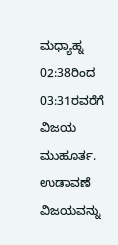ಮಧ್ಯಾಹ್ನ 02:38ರಿಂದ 03:31ರವರೆಗೆ ವಿಜಯ ಮುಹೂರ್ತ. ಉಡಾವಣೆ ವಿಜಯವನ್ನು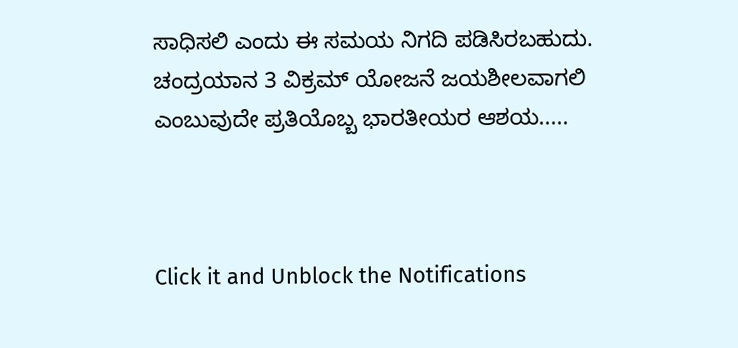ಸಾಧಿಸಲಿ ಎಂದು ಈ ಸಮಯ ನಿಗದಿ ಪಡಿಸಿರಬಹುದು. ಚಂದ್ರಯಾನ 3 ವಿಕ್ರಮ್ ಯೋಜನೆ ಜಯಶೀಲವಾಗಲಿ ಎಂಬುವುದೇ ಪ್ರತಿಯೊಬ್ಬ ಭಾರತೀಯರ ಆಶಯ.....



Click it and Unblock the Notifications